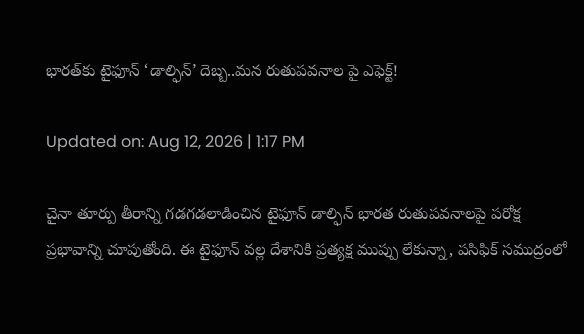భారత్‌కు టైఫూన్‌ ‘డాల్ఫిన్’ దెబ్బ..మన రుతుపవనాల పై ఎఫెక్ట్!

Updated on: Aug 12, 2026 | 1:17 PM

చైనా తూర్పు తీరాన్ని గడగడలాడించిన టైఫూన్ డాల్ఫిన్ భారత రుతుపవనాలపై పరోక్ష ప్రభావాన్ని చూపుతోంది. ఈ టైఫూన్ వల్ల దేశానికి ప్రత్యక్ష ముప్పు లేకున్నా, పసిఫిక్ సముద్రంలో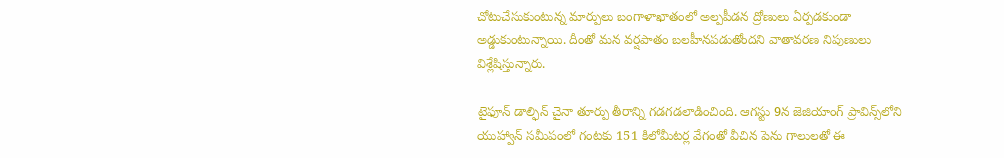చోటుచేసుకుంటున్న మార్పులు బంగాళాఖాతంలో అల్పపీడన ద్రోణులు ఏర్పడకుండా అడ్డుకుంటున్నాయి. దీంతో మన వర్షపాతం బలహీనపడుతోందని వాతావరణ నిపుణులు విశ్లేషిస్తున్నారు.

టైఫూన్ డాల్ఫిన్ చైనా తూర్పు తీరాన్ని గడగడలాడించింది. ఆగస్టు 9న జెజియాంగ్ ప్రావిన్స్‌లోని యుహ్వాన్ సమీపంలో గంటకు 151 కిలోమీటర్ల వేగంతో వీచిన పెను గాలులతో ఈ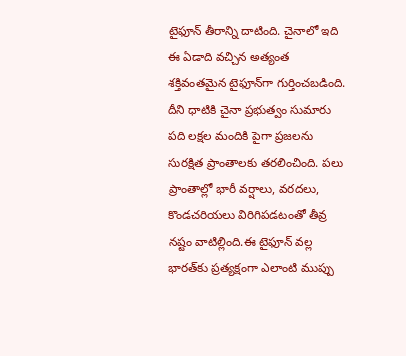టైఫూన్ తీరాన్ని దాటింది. చైనాలో ఇది ఈ ఏడాది వచ్చిన అత్యంత శక్తివంతమైన టైఫూన్‌గా గుర్తించబడింది. దీని ధాటికి చైనా ప్రభుత్వం సుమారు పది లక్షల మందికి పైగా ప్రజలను సురక్షిత ప్రాంతాలకు తరలించింది. పలు ప్రాంతాల్లో భారీ వర్షాలు, వరదలు, కొండచరియలు విరిగిపడటంతో తీవ్ర నష్టం వాటిల్లింది.ఈ టైఫూన్ వల్ల భారత్‌కు ప్రత్యక్షంగా ఎలాంటి ముప్పు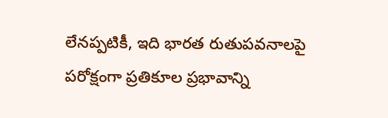లేనప్పటికీ, ఇది భారత రుతుపవనాలపై పరోక్షంగా ప్రతికూల ప్రభావాన్ని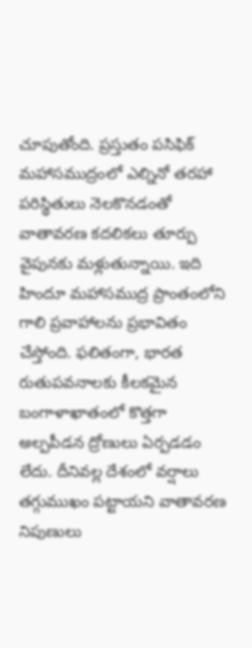చూపుతోంది. ప్రస్తుతం పసిఫిక్ మహాసముద్రంలో ఎల్నినో తరహా పరిస్థితులు నెలకొనడంతో వాతావరణ కదలికలు తూర్పు వైపునకు మళ్లుతున్నాయి. ఇది హిందూ మహాసముద్ర ప్రాంతంలోని గాలి ప్రవాహాలను ప్రభావితం చేస్తోంది. ఫలితంగా, భారత రుతుపవనాలకు కీలకమైన బంగాళాఖాతంలో కొత్తగా అల్పపీడన ద్రోణులు ఏర్పడడం లేదు. దీనివల్ల దేశంలో వర్షాలు తగ్గుముఖం పట్టాయని వాతావరణ నిపుణులు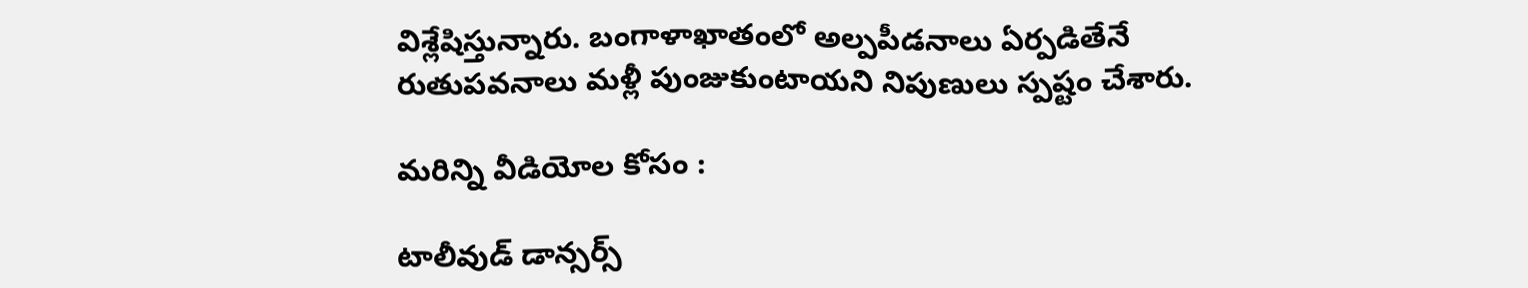విశ్లేషిస్తున్నారు. బంగాళాఖాతంలో అల్పపీడనాలు ఏర్పడితేనే రుతుపవనాలు మళ్లీ పుంజుకుంటాయని నిపుణులు స్పష్టం చేశారు.

మరిన్ని వీడియోల కోసం :

టాలీవుడ్ డాన్సర్స్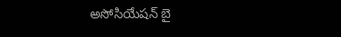అసోసియేషన్ బై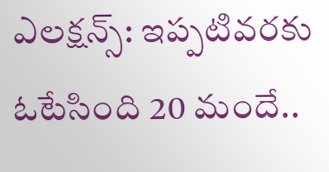ఎలక్షన్స్: ఇప్పటివరకు ఓటేసింది 20 మందే..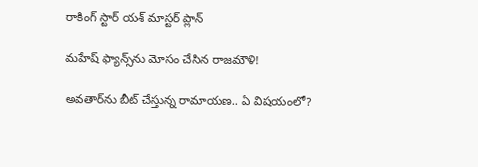రాకింగ్ స్టార్ యశ్ మాస్టర్ ప్లాన్

మహేష్‌ ఫ్యాన్స్‌ను మోసం చేసిన రాజమౌళి!

అవతార్‌ను బీట్ చేస్తున్న రామాయణ.. ఏ విషయంలో?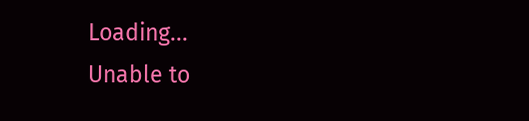Loading...
Unable to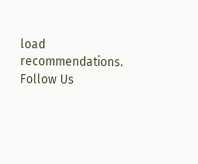load recommendations.
Follow Us